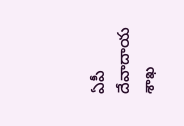ఏపీ దేవాదాయ శాఖ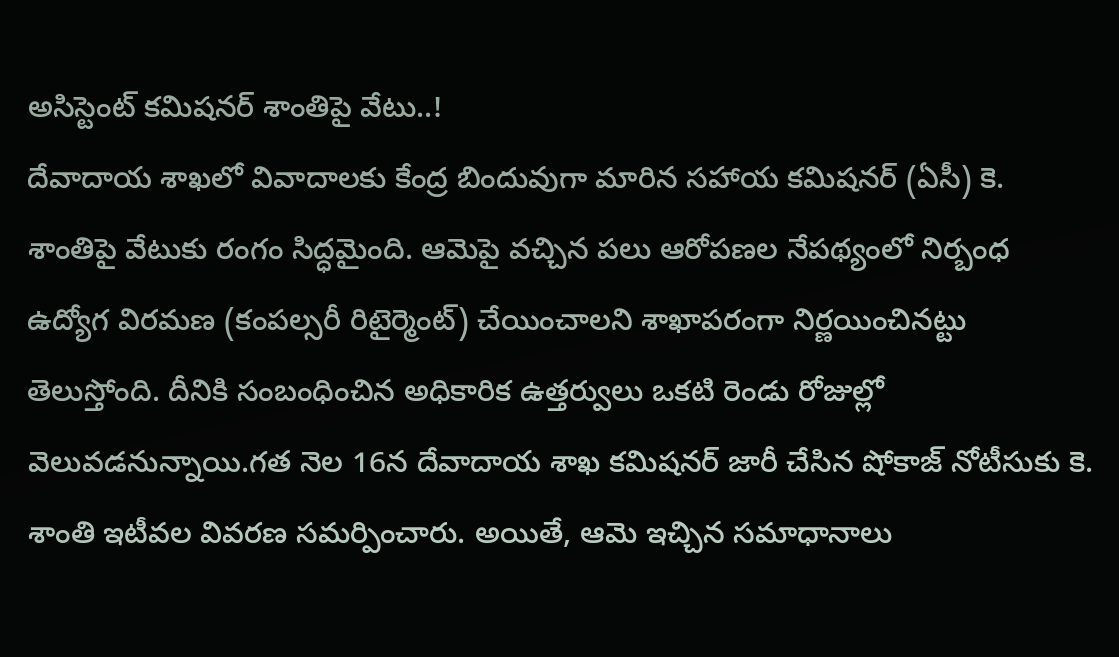అసిస్టెంట్ కమిషనర్ శాంతిపై వేటు..!
దేవాదాయ శాఖలో వివాదాలకు కేంద్ర బిందువుగా మారిన సహాయ కమిషనర్ (ఏసీ) కె. శాంతిపై వేటుకు రంగం సిద్ధమైంది. ఆమెపై వచ్చిన పలు ఆరోపణల నేపథ్యంలో నిర్బంధ ఉద్యోగ విరమణ (కంపల్సరీ రిటైర్మెంట్) చేయించాలని శాఖాపరంగా నిర్ణయించినట్టు తెలుస్తోంది. దీనికి సంబంధించిన అధికారిక ఉత్తర్వులు ఒకటి రెండు రోజుల్లో వెలువడనున్నాయి.గత నెల 16న దేవాదాయ శాఖ కమిషనర్ జారీ చేసిన షోకాజ్ నోటీసుకు కె. శాంతి ఇటీవల వివరణ సమర్పించారు. అయితే, ఆమె ఇచ్చిన సమాధానాలు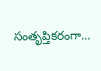సంతృప్తికరంగా…